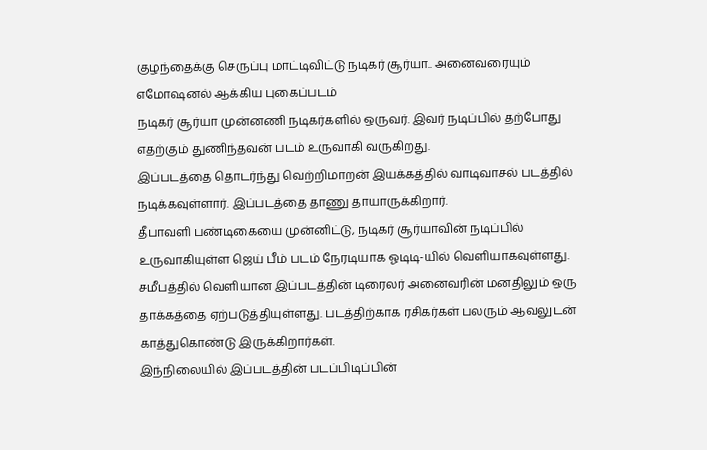குழந்தைக்கு செருப்பு மாட்டிவிட்டு நடிகர் சூர்யா.. அனைவரையும் எமோஷனல் ஆக்கிய புகைப்படம்
நடிகர் சூர்யா முன்னணி நடிகர்களில் ஒருவர். இவர் நடிப்பில் தற்போது எதற்கும் துணிந்தவன் படம் உருவாகி வருகிறது.
இப்படத்தை தொடர்ந்து வெற்றிமாறன் இயக்கத்தில் வாடிவாசல் படத்தில் நடிக்கவுள்ளார். இப்படத்தை தாணு தாயாருக்கிறார்.
தீபாவளி பண்டிகையை முன்னிட்டு, நடிகர் சூர்யாவின் நடிப்பில் உருவாகியுள்ள ஜெய் பீம் படம் நேரடியாக ஓடிடி-யில் வெளியாகவுள்ளது.
சமீபத்தில் வெளியான இப்படத்தின் டிரைலர் அனைவரின் மனதிலும் ஒரு தாக்கத்தை ஏற்படுத்தியுள்ளது. படத்திற்காக ரசிகர்கள் பலரும் ஆவலுடன் காத்துகொண்டு இருக்கிறார்கள்.
இந்நிலையில் இப்படத்தின் படப்பிடிப்பின்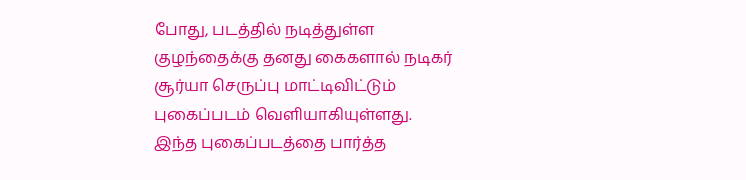போது, படத்தில் நடித்துள்ள குழந்தைக்கு தனது கைகளால் நடிகர் சூர்யா செருப்பு மாட்டிவிட்டும் புகைப்படம் வெளியாகியுள்ளது.
இந்த புகைப்படத்தை பார்த்த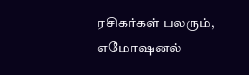ரசிகர்கள் பலரும், எமோஷனல்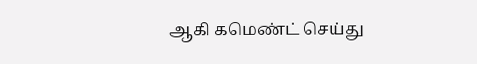ஆகி கமெண்ட் செய்து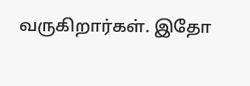வருகிறார்கள். இதோ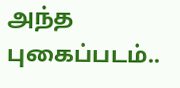அந்த புகைப்படம்..